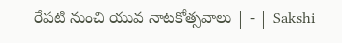రేపటి నుంచి యువ నాటకోత్సవాలు | - | Sakshi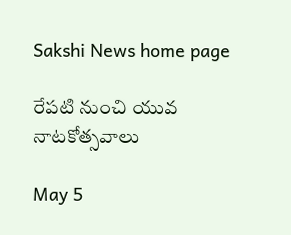Sakshi News home page

రేపటి నుంచి యువ నాటకోత్సవాలు

May 5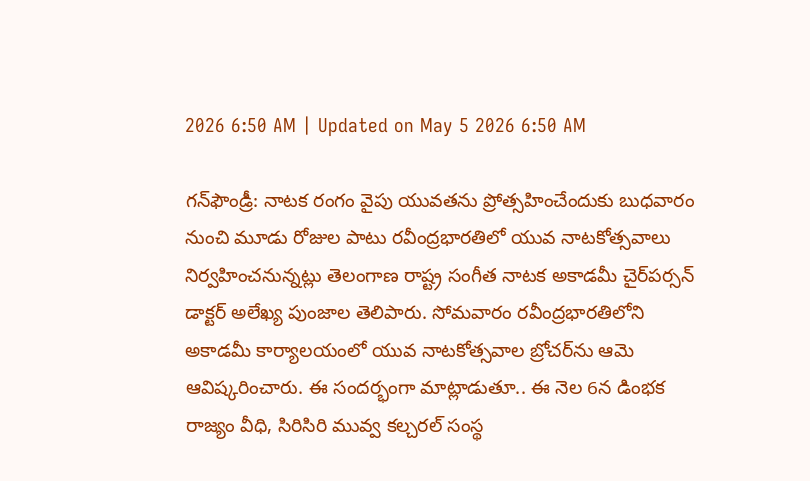2026 6:50 AM | Updated on May 5 2026 6:50 AM

గన్‌ఫౌండ్రీ: నాటక రంగం వైపు యువతను ప్రోత్సహించేందుకు బుధవారం నుంచి మూడు రోజుల పాటు రవీంద్రభారతిలో యువ నాటకోత్సవాలు నిర్వహించనున్నట్లు తెలంగాణ రాష్ట్ర సంగీత నాటక అకాడమీ చైర్‌పర్సన్‌ డాక్టర్‌ అలేఖ్య పుంజాల తెలిపారు. సోమవారం రవీంద్రభారతిలోని అకాడమీ కార్యాలయంలో యువ నాటకోత్సవాల బ్రోచర్‌ను ఆమె ఆవిష్కరించారు. ఈ సందర్భంగా మాట్లాడుతూ.. ఈ నెల 6న డింభక రాజ్యం వీధి, సిరిసిరి మువ్వ కల్చరల్‌ సంస్థ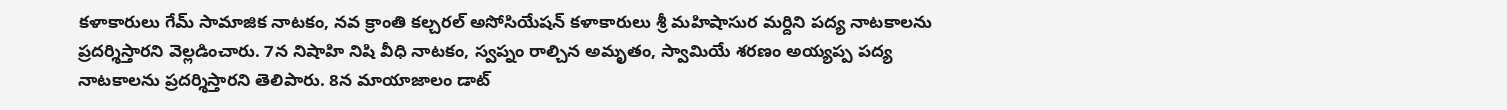కళాకారులు గేమ్‌ సామాజిక నాటకం, నవ క్రాంతి కల్చరల్‌ అసోసియేషన్‌ కళాకారులు శ్రీ మహిషాసుర మర్దిని పద్య నాటకాలను ప్రదర్శిస్తారని వెల్లడించారు. 7న నిషాహి నిషి వీధి నాటకం, స్వప్నం రాల్చిన అమృతం, స్వామియే శరణం అయ్యప్ప పద్య నాటకాలను ప్రదర్శిస్తారని తెలిపారు. 8న మాయాజాలం డాట్‌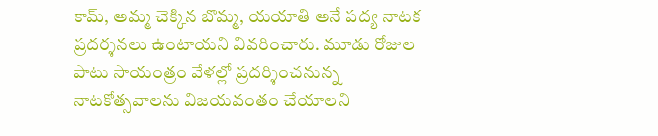కామ్‌, అమ్మ చెక్కిన బొమ్మ, యయాతి అనే పద్య నాటక ప్రదర్శనలు ఉంటాయని వివరించారు. మూడు రోజుల పాటు సాయంత్రం వేళల్లో ప్రదర్శించనున్న నాటకోత్సవాలను విజయవంతం చేయాలని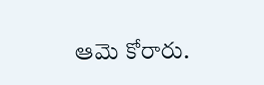ఆమె కోరారు.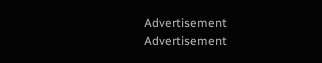Advertisement
Advertisement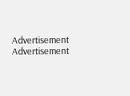Advertisement
Advertisement